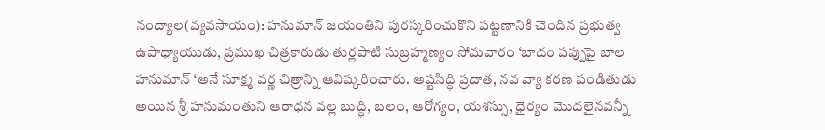నంద్యాల(వ్యవసాయం): హనుమాన్ జయంతిని పురస్కరించుకొని పట్టణానికి చెందిన ప్రభుత్వ ఉపాధ్యాయుడు, ప్రముఖ చిత్రకారుడు తుర్లపాటి సుబ్రహ్మణ్యం సోమవారం ‘బాదం పప్పుపై బాల హనుమాన్ ‘అనే సూక్ష్మ వర్ణ చిత్రాన్ని ఆవిష్కరించారు. అష్టసిద్ధి ప్రదాత, నవ వ్యా కరణ పండితుడు అయిన శ్రీ హనుమంతుని ఆరాధన వల్ల బుద్ధి, బలం, ఆరోగ్యం, యశస్సు, ధైర్యం మొదలైనవన్నీ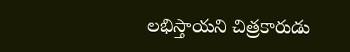లభిస్తాయని చిత్రకారుడు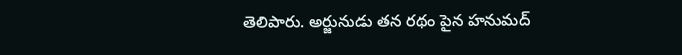తెలిపారు. అర్జునుడు తన రథం పైన హనుమద్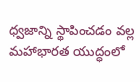ధ్వజాన్ని స్థాపించడం వల్ల మహాభారత యుద్ధంలో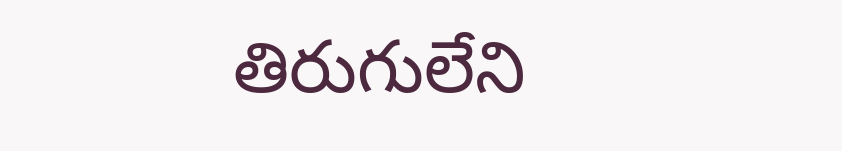తిరుగులేని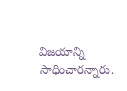విజయాన్ని సాధించారన్నారు.